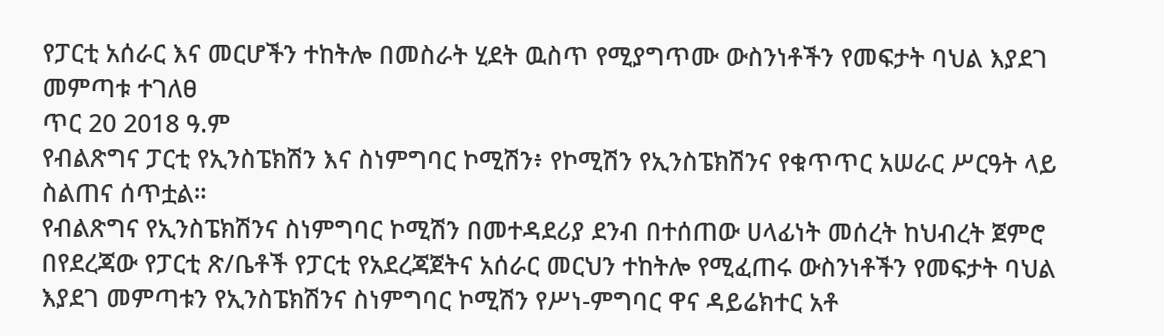የፓርቲ አሰራር እና መርሆችን ተከትሎ በመስራት ሂደት ዉስጥ የሚያግጥሙ ውስንነቶችን የመፍታት ባህል እያደገ መምጣቱ ተገለፀ
ጥር 20 2018 ዓ.ም
የብልጽግና ፓርቲ የኢንስፔክሽን እና ስነምግባር ኮሚሽን፥ የኮሚሽን የኢንስፔክሽንና የቁጥጥር አሠራር ሥርዓት ላይ ስልጠና ሰጥቷል።
የብልጽግና የኢንስፔክሽንና ስነምግባር ኮሚሽን በመተዳደሪያ ደንብ በተሰጠው ሀላፊነት መሰረት ከህብረት ጀምሮ በየደረጃው የፓርቲ ጽ/ቤቶች የፓርቲ የአደረጃጀትና አሰራር መርህን ተከትሎ የሚፈጠሩ ውስንነቶችን የመፍታት ባህል እያደገ መምጣቱን የኢንስፔክሽንና ስነምግባር ኮሚሽን የሥነ-ምግባር ዋና ዳይሬክተር አቶ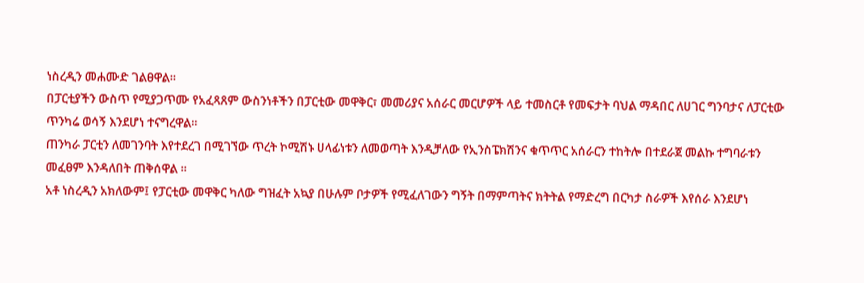ነስረዲን መሐሙድ ገልፀዋል።
በፓርቲያችን ውስጥ የሚያጋጥሙ የአፈጻጸም ውስንነቶችን በፓርቲው መዋቅር፣ መመሪያና አሰራር መርሆዎች ላይ ተመስርቶ የመፍታት ባህል ማዳበር ለሀገር ግንባታና ለፓርቲው ጥንካሬ ወሳኝ እንደሆነ ተናግረዋል።
ጠንካራ ፓርቲን ለመገንባት እየተደረገ በሚገኘው ጥረት ኮሚሽኑ ሀላፊነቱን ለመወጣት እንዲቻለው የኢንስፔክሽንና ቁጥጥር አሰራርን ተከትሎ በተደራጀ መልኩ ተግባራቱን መፈፀም እንዳለበት ጠቅሰዋል ።
አቶ ነስረዲን አክለውም፤ የፓርቲው መዋቅር ካለው ግዝፈት አኳያ በሁሉም ቦታዎች የሚፈለገውን ግኝት በማምጣትና ክትትል የማድረግ በርካታ ስራዎች እየሰራ እንደሆነ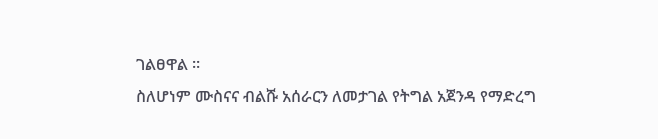ገልፀዋል ።
ስለሆነም ሙስናና ብልሹ አሰራርን ለመታገል የትግል አጀንዳ የማድረግ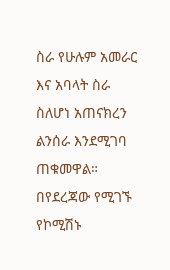ስራ የሁሉም አመራር እና አባላት ስራ ስለሆነ አጠናክረን ልንሰራ እንደሚገባ ጠቁመዋል።
በየደረጃው የሚገኙ የኮሚሽኑ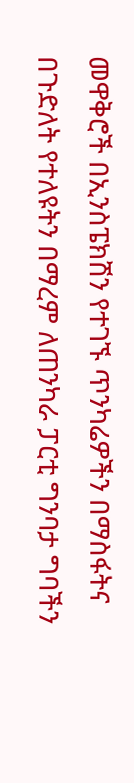መዋቅሮች በኢንስፔክሽን የተገኙ ጥንካሬዎችን በማስፋትና በጉድለት የተለዩትን በማረም ለጠንካራ ፓርቲ ግንባታ ግባችን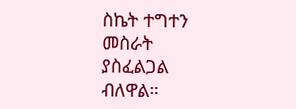ስኬት ተግተን መስራት ያስፈልጋል ብለዋል።